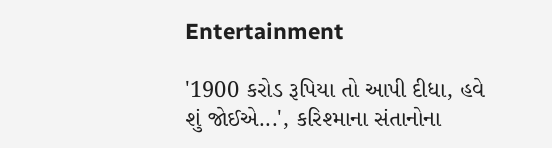Entertainment

'1900 કરોડ રૂપિયા તો આપી દીધા, હવે શું જોઈએ...', કરિશ્માના સંતાનોના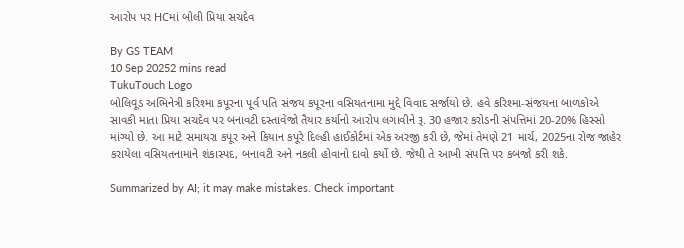આરોપ પર HCમાં બોલી પ્રિયા સચદેવ

By GS TEAM
10 Sep 20252 mins read
TukuTouch Logo
બોલિવૂડ અભિનેત્રી કરિશ્મા કપૂરના પૂર્વ પતિ સંજય કપૂરના વસિયતનામા મુદ્દે વિવાદ સર્જાયો છે. હવે કરિશ્મા-સંજયના બાળકોએ સાવકી માતા પ્રિયા સચદેવ પર બનાવટી દસ્તાવેજો તૈયાર કર્યાનો આરોપ લગાવીને રૂ. 30 હજાર કરોડની સંપત્તિમાં 20-20% હિસ્સો માંગ્યો છે. આ માટે સમાયરા કપૂર અને કિયાન કપૂરે દિલ્હી હાઈકોર્ટમાં એક અરજી કરી છે, જેમાં તેમણે 21 માર્ચ, 2025ના રોજ જાહેર કરાયેલા વસિયતનામાને શંકાસ્પદ, બનાવટી અને નકલી હોવાનો દાવો કર્યો છે. જેથી તે આખી સંપત્તિ પર કબજો કરી શકે.

Summarized by AI; it may make mistakes. Check important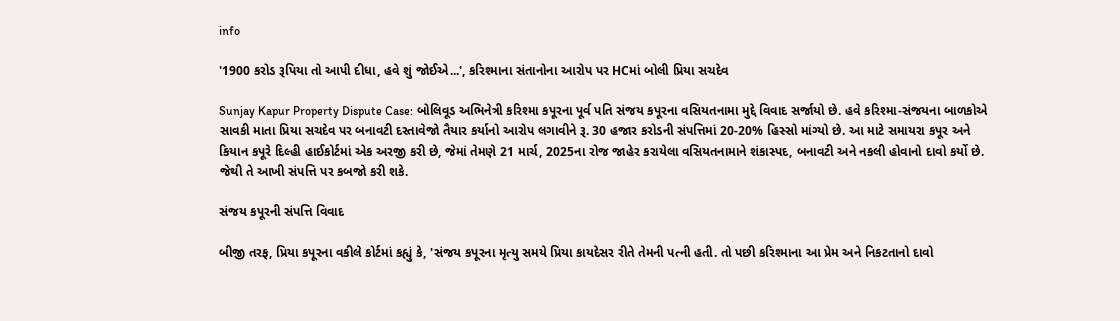info

'1900 કરોડ રૂપિયા તો આપી દીધા, હવે શું જોઈએ...', કરિશ્માના સંતાનોના આરોપ પર HCમાં બોલી પ્રિયા સચદેવ

Sunjay Kapur Property Dispute Case: બોલિવૂડ અભિનેત્રી કરિશ્મા કપૂરના પૂર્વ પતિ સંજય કપૂરના વસિયતનામા મુદ્દે વિવાદ સર્જાયો છે. હવે કરિશ્મા-સંજયના બાળકોએ સાવકી માતા પ્રિયા સચદેવ પર બનાવટી દસ્તાવેજો તૈયાર કર્યાનો આરોપ લગાવીને રૂ. 30 હજાર કરોડની સંપત્તિમાં 20-20% હિસ્સો માંગ્યો છે. આ માટે સમાયરા કપૂર અને કિયાન કપૂરે દિલ્હી હાઈકોર્ટમાં એક અરજી કરી છે, જેમાં તેમણે 21 માર્ચ, 2025ના રોજ જાહેર કરાયેલા વસિયતનામાને શંકાસ્પદ, બનાવટી અને નકલી હોવાનો દાવો કર્યો છે. જેથી તે આખી સંપત્તિ પર કબજો કરી શકે.

સંજય કપૂરની સંપત્તિ વિવાદ

બીજી તરફ, પ્રિયા કપૂરના વકીલે કોર્ટમાં કહ્યું કે, 'સંજય કપૂરના મૃત્યુ સમયે પ્રિયા કાયદેસર રીતે તેમની પત્ની હતી. તો પછી કરિશ્માના આ પ્રેમ અને નિકટતાનો દાવો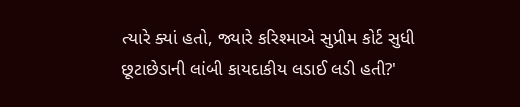ત્યારે ક્યાં હતો, જ્યારે કરિશ્માએ સુપ્રીમ કોર્ટ સુધી છૂટાછેડાની લાંબી કાયદાકીય લડાઈ લડી હતી?'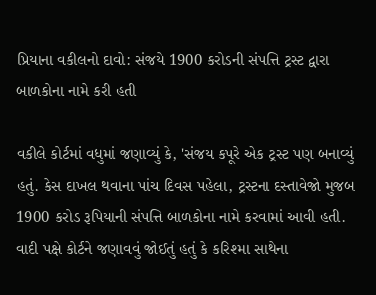પ્રિયાના વકીલનો દાવો: સંજયે 1900 કરોડની સંપત્તિ ટ્રસ્ટ દ્વારા બાળકોના નામે કરી હતી

વકીલે કોર્ટમાં વધુમાં જણાવ્યું કે, 'સંજય કપૂરે એક ટ્રસ્ટ પણ બનાવ્યું હતું. કેસ દાખલ થવાના પાંચ દિવસ પહેલા, ટ્રસ્ટના દસ્તાવેજો મુજબ 1900 કરોડ રૂપિયાની સંપત્તિ બાળકોના નામે કરવામાં આવી હતી. વાદી પક્ષે કોર્ટને જણાવવું જોઈતું હતું કે કરિશ્મા સાથેના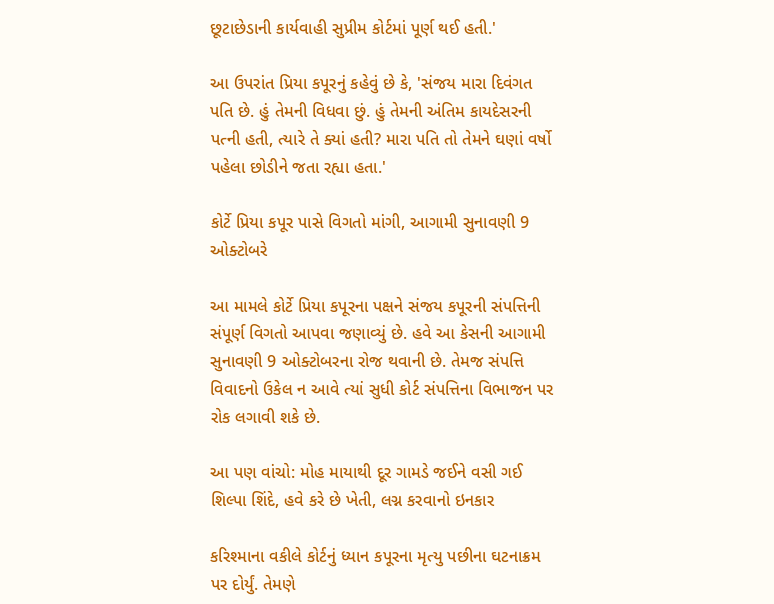છૂટાછેડાની કાર્યવાહી સુપ્રીમ કોર્ટમાં પૂર્ણ થઈ હતી.'

આ ઉપરાંત પ્રિયા કપૂરનું કહેવું છે કે, 'સંજય મારા દિવંગત પતિ છે. હું તેમની વિધવા છું. હું તેમની અંતિમ કાયદેસરની પત્ની હતી, ત્યારે તે ક્યાં હતી? મારા પતિ તો તેમને ઘણાં વર્ષો પહેલા છોડીને જતા રહ્યા હતા.'

કોર્ટે પ્રિયા કપૂર પાસે વિગતો માંગી, આગામી સુનાવણી 9 ઓક્ટોબરે

આ મામલે કોર્ટે પ્રિયા કપૂરના પક્ષને સંજય કપૂરની સંપત્તિની સંપૂર્ણ વિગતો આપવા જણાવ્યું છે. હવે આ કેસની આગામી સુનાવણી 9 ઓક્ટોબરના રોજ થવાની છે. તેમજ સંપત્તિ વિવાદનો ઉકેલ ન આવે ત્યાં સુધી કોર્ટ સંપત્તિના વિભાજન પર રોક લગાવી શકે છે.

આ પણ વાંચો: મોહ માયાથી દૂર ગામડે જઈને વસી ગઈ શિલ્પા શિંદે, હવે કરે છે ખેતી, લગ્ન કરવાનો ઇનકાર

કરિશ્માના વકીલે કોર્ટનું ધ્યાન કપૂરના મૃત્યુ પછીના ઘટનાક્રમ પર દોર્યું. તેમણે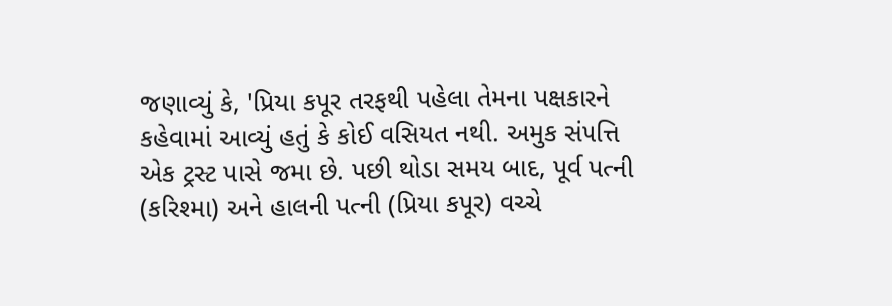જણાવ્યું કે, 'પ્રિયા કપૂર તરફથી પહેલા તેમના પક્ષકારને કહેવામાં આવ્યું હતું કે કોઈ વસિયત નથી. અમુક સંપત્તિ એક ટ્રસ્ટ પાસે જમા છે. પછી થોડા સમય બાદ, પૂર્વ પત્ની (કરિશ્મા) અને હાલની પત્ની (પ્રિયા કપૂર) વચ્ચે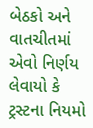બેઠકો અને વાતચીતમાં એવો નિર્ણય લેવાયો કે ટ્રસ્ટના નિયમો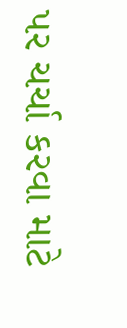પર ચર્ચા કરવા માટે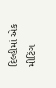દિલ્હીમાં એક મીટિંગ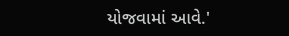યોજવામાં આવે.'